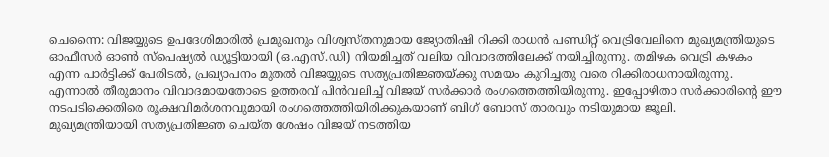ചെന്നൈ: വിജയ്യുടെ ഉപദേശിമാരിൽ പ്രമുഖനും വിശ്വസ്തനുമായ ജ്യോതിഷി റിക്കി രാധൻ പണ്ഡിറ്റ് വെട്രിവേലിനെ മുഖ്യമന്ത്രിയുടെ ഓഫീസർ ഓൺ സ്പെഷ്യൽ ഡ്യൂട്ടിയായി (ഒ.എസ്.ഡി) നിയമിച്ചത് വലിയ വിവാദത്തിലേക്ക് നയിച്ചിരുന്നു. തമിഴക വെട്രി കഴകം എന്ന പാർട്ടിക്ക് പേരിടൽ, പ്രഖ്യാപനം മുതൽ വിജയ്യുടെ സത്യപ്രതിജ്ഞയ്ക്കു സമയം കുറിച്ചതു വരെ റിക്കിരാധനായിരുന്നു. എന്നാൽ തീരുമാനം വിവാദമായതോടെ ഉത്തരവ് പിൻവലിച്ച് വിജയ് സർക്കാർ രംഗത്തെത്തിയിരുന്നു. ഇപ്പോഴിതാ സർക്കാരിന്റെ ഈ നടപടിക്കെതിരെ രൂക്ഷവിമർശനവുമായി രംഗത്തെത്തിയിരിക്കുകയാണ് ബിഗ് ബോസ് താരവും നടിയുമായ ജൂലി.
മുഖ്യമന്ത്രിയായി സത്യപ്രതിജ്ഞ ചെയ്ത ശേഷം വിജയ് നടത്തിയ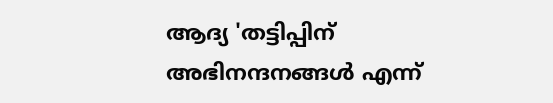ആദ്യ 'തട്ടിപ്പിന് അഭിനന്ദനങ്ങൾ എന്ന്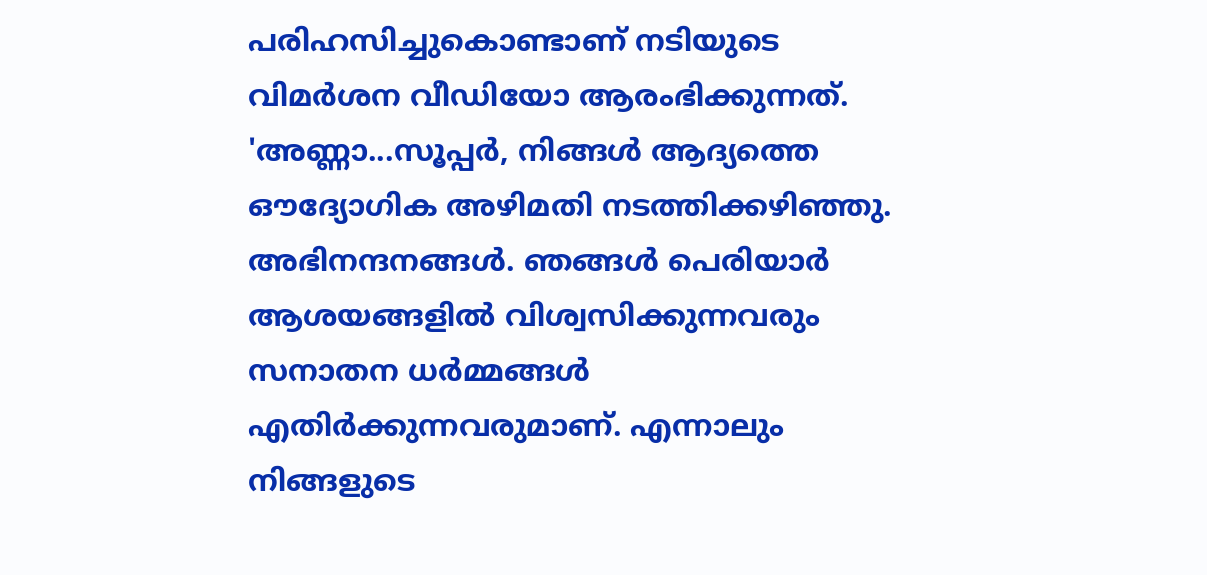പരിഹസിച്ചുകൊണ്ടാണ് നടിയുടെ വിമർശന വീഡിയോ ആരംഭിക്കുന്നത്. 'അണ്ണാ...സൂപ്പർ, നിങ്ങൾ ആദ്യത്തെ ഔദ്യോഗിക അഴിമതി നടത്തിക്കഴിഞ്ഞു. അഭിനന്ദനങ്ങൾ. ഞങ്ങൾ പെരിയാർ ആശയങ്ങളിൽ വിശ്വസിക്കുന്നവരും സനാതന ധർമ്മങ്ങൾ എതിർക്കുന്നവരുമാണ്. എന്നാലും നിങ്ങളുടെ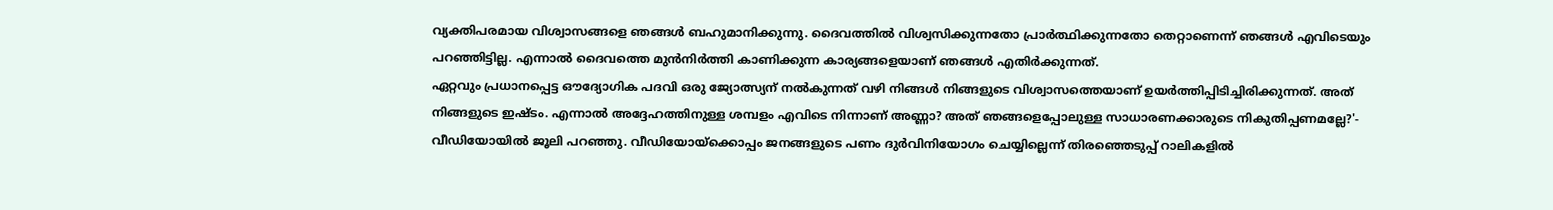വ്യക്തിപരമായ വിശ്വാസങ്ങളെ ഞങ്ങൾ ബഹുമാനിക്കുന്നു. ദൈവത്തിൽ വിശ്വസിക്കുന്നതോ പ്രാർത്ഥിക്കുന്നതോ തെറ്റാണെന്ന് ഞങ്ങൾ എവിടെയും പറഞ്ഞിട്ടില്ല. എന്നാൽ ദൈവത്തെ മുൻനിർത്തി കാണിക്കുന്ന കാര്യങ്ങളെയാണ് ഞങ്ങൾ എതിർക്കുന്നത്.
ഏറ്റവും പ്രധാനപ്പെട്ട ഔദ്യോഗിക പദവി ഒരു ജ്യോത്സ്യന് നൽകുന്നത് വഴി നിങ്ങൾ നിങ്ങളുടെ വിശ്വാസത്തെയാണ് ഉയർത്തിപ്പിടിച്ചിരിക്കുന്നത്. അത് നിങ്ങളുടെ ഇഷ്ടം. എന്നാൽ അദ്ദേഹത്തിനുള്ള ശമ്പളം എവിടെ നിന്നാണ് അണ്ണാ? അത് ഞങ്ങളെപ്പോലുള്ള സാധാരണക്കാരുടെ നികുതിപ്പണമല്ലേ?'- വീഡിയോയിൽ ജൂലി പറഞ്ഞു. വീഡിയോയ്ക്കൊപ്പം ജനങ്ങളുടെ പണം ദുർവിനിയോഗം ചെയ്യില്ലെന്ന് തിരഞ്ഞെടുപ്പ് റാലികളിൽ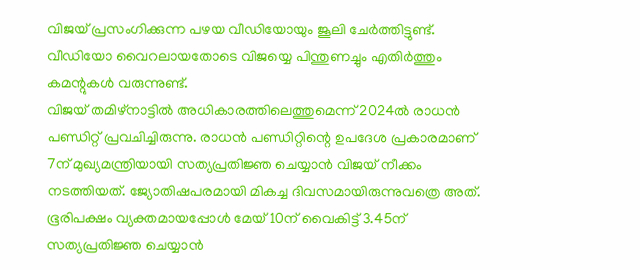വിജയ് പ്രസംഗിക്കുന്ന പഴയ വീഡിയോയും ജൂലി ചേർത്തിട്ടുണ്ട്. വീഡിയോ വൈറലായതോടെ വിജയ്യെ പിന്തുണച്ചും എതിർത്തും കമന്റുകൾ വരുന്നുണ്ട്.
വിജയ് തമിഴ്നാട്ടിൽ അധികാരത്തിലെത്തുമെന്ന് 2024ൽ രാധൻ പണ്ഡിറ്റ് പ്രവചിച്ചിരുന്നു. രാധൻ പണ്ഡിറ്റിന്റെ ഉപദേശ പ്രകാരമാണ് 7ന് മുഖ്യമന്ത്രിയായി സത്യപ്രതിജ്ഞ ചെയ്യാൻ വിജയ് നീക്കം നടത്തിയത്. ജ്യോതിഷപരമായി മികച്ച ദിവസമായിരുന്നുവത്രെ അത്. ഭൂരിപക്ഷം വ്യക്തമായപ്പോൾ മേയ് 10ന് വൈകിട്ട് 3.45ന് സത്യപ്രതിജ്ഞ ചെയ്യാൻ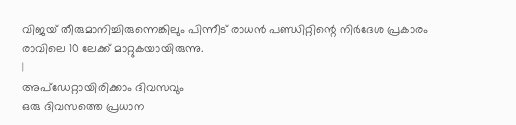വിജയ് തീരുമാനിച്ചിരുന്നെങ്കിലും പിന്നീട് രാധൻ പണ്ഡിറ്റിന്റെ നിർദേശ പ്രകാരം രാവിലെ 10 ലേക്ക് മാറ്റുകയായിരുന്നു.
|
അപ്ഡേറ്റായിരിക്കാം ദിവസവും
ഒരു ദിവസത്തെ പ്രധാന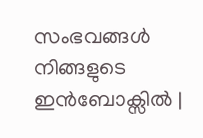സംഭവങ്ങൾ നിങ്ങളുടെ ഇൻബോക്സിൽ |